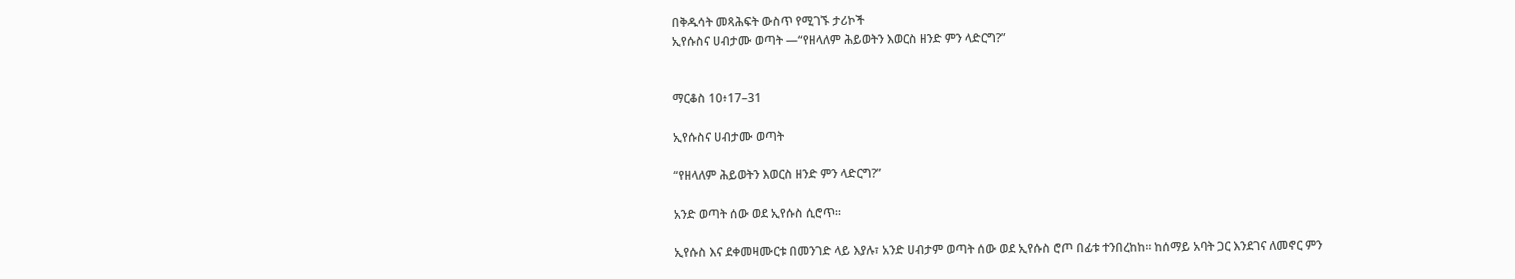በቅዱሳት መጻሕፍት ውስጥ የሚገኙ ታሪኮች
ኢየሱስና ሀብታሙ ወጣት —“የዘላለም ሕይወትን እወርስ ዘንድ ምን ላድርግ?”


ማርቆስ 10፥17–31

ኢየሱስና ሀብታሙ ወጣት

“የዘላለም ሕይወትን እወርስ ዘንድ ምን ላድርግ?”

አንድ ወጣት ሰው ወደ ኢየሱስ ሲሮጥ።

ኢየሱስ እና ደቀመዛሙርቱ በመንገድ ላይ እያሉ፣ አንድ ሀብታም ወጣት ሰው ወደ ኢየሱስ ሮጦ በፊቱ ተንበረከከ። ከሰማይ አባት ጋር እንደገና ለመኖር ምን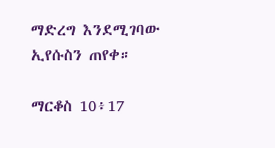ማድረግ እንደሚገባው ኢየሱስን ጠየቀ።

ማርቆስ 10፥17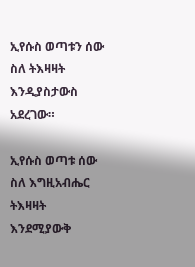ኢየሱስ ወጣቱን ሰው ስለ ትእዛዛት እንዲያስታውስ አደረገው።

ኢየሱስ ወጣቱ ሰው ስለ እግዚአብሔር ትእዛዛት እንደሚያውቅ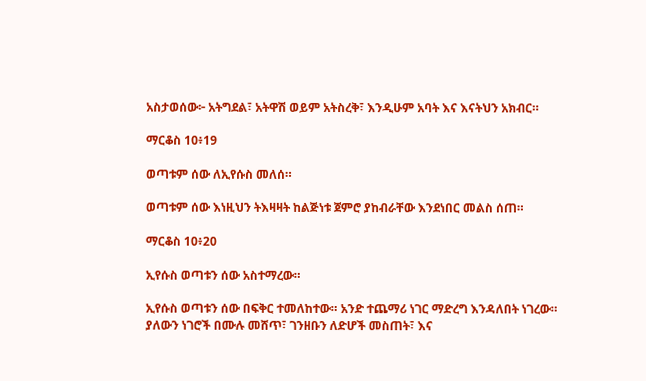አስታወሰው፦ አትግደል፣ አትዋሽ ወይም አትስረቅ፣ እንዲሁም አባት እና እናትህን አክብር።

ማርቆስ 10፥19

ወጣቱም ሰው ለኢየሱስ መለሰ።

ወጣቱም ሰው እነዚህን ትእዛዛት ከልጅነቱ ጀምሮ ያከብራቸው እንደነበር መልስ ሰጠ።

ማርቆስ 10፥20

ኢየሱስ ወጣቱን ሰው አስተማረው።

ኢየሱስ ወጣቱን ሰው በፍቅር ተመለከተው። አንድ ተጨማሪ ነገር ማድረግ እንዳለበት ነገረው። ያለውን ነገሮች በሙሉ መሸጥ፣ ገንዘቡን ለድሆች መስጠት፣ እና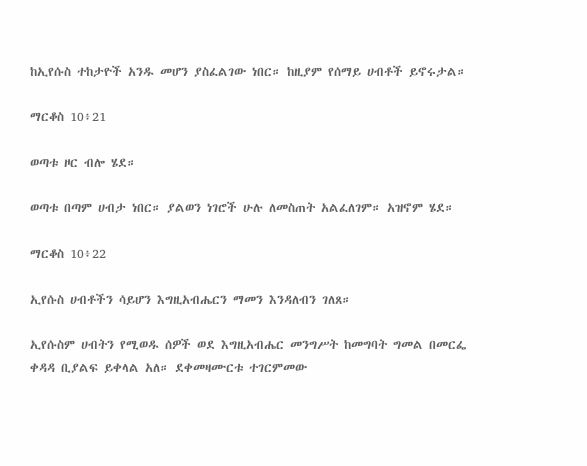ከኢየሱስ ተከታዮች አንዱ መሆን ያስፈልገው ነበር። ከዚያም የሰማይ ሀብቶች ይኖሩታል።

ማርቆስ 10፥21

ወጣቱ ዞር ብሎ ሄደ።

ወጣቱ በጣም ሀብታ ነበር። ያልወን ነገሮች ሁሉ ለመስጠት አልፈለገም። አዝኖም ሄደ።

ማርቆስ 10፥22

ኢየሱስ ሀብቶችን ሳይሆን እግዚአብሔርን ማመን እንዳለብን ገለጸ።

ኢየሱስም ሀብትን የሚወዱ ሰዎች ወደ እግዚአብሔር መንግሥት ከመግባት ግመል በመርፌ ቀዳዳ ቢያልፍ ይቀላል አለ። ደቀመዛሙርቱ ተገርምመው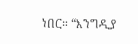ነበር። “እንግዲያ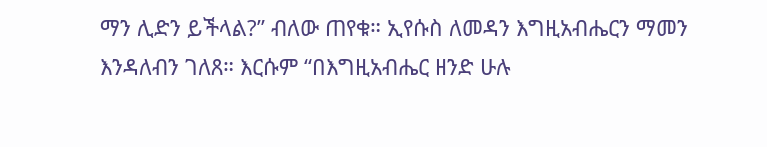ማን ሊድን ይችላል?” ብለው ጠየቁ። ኢየሱስ ለመዳን እግዚአብሔርን ማመን እንዳለብን ገለጸ። እርሱም “በእግዚአብሔር ዘንድ ሁሉ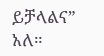ይቻላልና” አለ።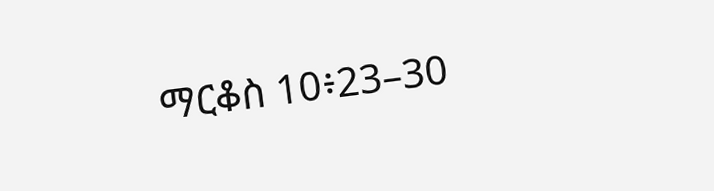ማርቆስ 10፥23–30